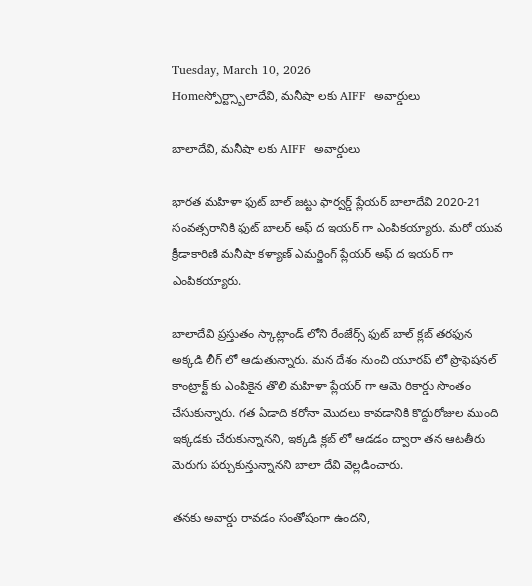Tuesday, March 10, 2026
Homeస్పోర్ట్స్బాలాదేవి, మనీషా లకు AIFF  అవార్డులు

బాలాదేవి, మనీషా లకు AIFF  అవార్డులు

భారత మహిళా ఫుట్ బాల్ జట్టు ఫార్వర్డ్ ప్లేయర్ బాలాదేవి 2020-21 సంవత్సరానికి ఫుట్ బాలర్ అఫ్ ద ఇయర్ గా ఎంపికయ్యారు. మరో యువ క్రీడాకారిణి మనీషా కళ్యాణ్ ఎమర్జింగ్ ప్లేయర్ అఫ్ ద ఇయర్ గా ఎంపికయ్యారు.

బాలాదేవి ప్రస్తుతం స్కాట్లాండ్ లోని రేంజేర్స్ ఫుట్ బాల్ క్లబ్ తరఫున అక్కడి లీగ్ లో ఆడుతున్నారు. మన దేశం నుంచి యూరప్ లో ప్రొఫెషనల్ కాంట్రాక్ట్ కు ఎంపికైన తొలి మహిళా ప్లేయర్ గా ఆమె రికార్డు సొంతం చేసుకున్నారు. గత ఏడాది కరోనా మొదలు కావడానికి కొద్దురోజుల ముంది ఇక్కడకు చేరుకున్నానని, ఇక్కడి క్లబ్ లో ఆడడం ద్వారా తన ఆటతీరు మెరుగు పర్చుకున్తున్నానని బాలా దేవి వెల్లడించారు.

తనకు అవార్డు రావడం సంతోషంగా ఉందని,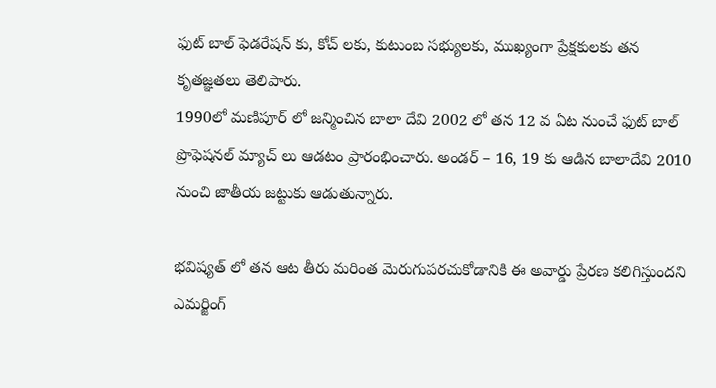ఫుట్ బాల్ ఫెడరేషన్ కు, కోచ్ లకు, కుటుంబ సభ్యులకు, ముఖ్యంగా ప్రేక్షకులకు తన కృతజ్ఞతలు తెలిపారు.
1990లో మణిపూర్ లో జన్మించిన బాలా దేవి 2002 లో తన 12 వ ఏట నుంచే ఫుట్ బాల్ ప్రొఫెషనల్ మ్యాచ్ లు ఆడటం ప్రారంభించారు. అండర్ – 16, 19 కు ఆడిన బాలాదేవి 2010 నుంచి జాతీయ జట్టుకు ఆడుతున్నారు.

భవిష్యత్ లో తన ఆట తీరు మరింత మెరుగుపరచుకోడానికి ఈ అవార్డు ప్రేరణ కలిగిస్తుందని ఎమర్జింగ్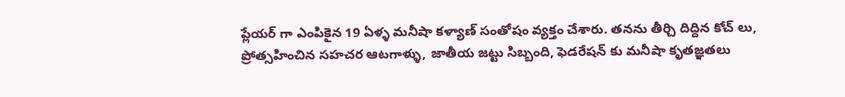ప్లేయర్ గా ఎంపికైన 19 ఏళ్ళ మనీషా కళ్యాణ్ సంతోషం వ్యక్తం చేశారు. తనను తీర్చి దిద్దిన కోచ్ లు, ప్రోత్సహించిన సహచర ఆటగాళ్ళు, జాతీయ జట్టు సిబ్బంది, ఫెడరేషన్ కు మనీషా కృతజ్ఞతలు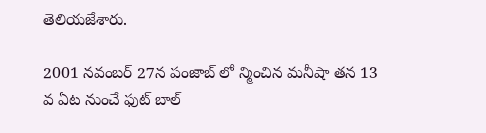తెలియజేశారు.

2001 నవంబర్ 27న పంజాబ్ లో న్మించిన మనీషా తన 13 వ ఏట నుంచే ఫుట్ బాల్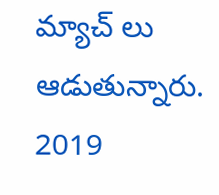మ్యాచ్ లు ఆడుతున్నారు.  2019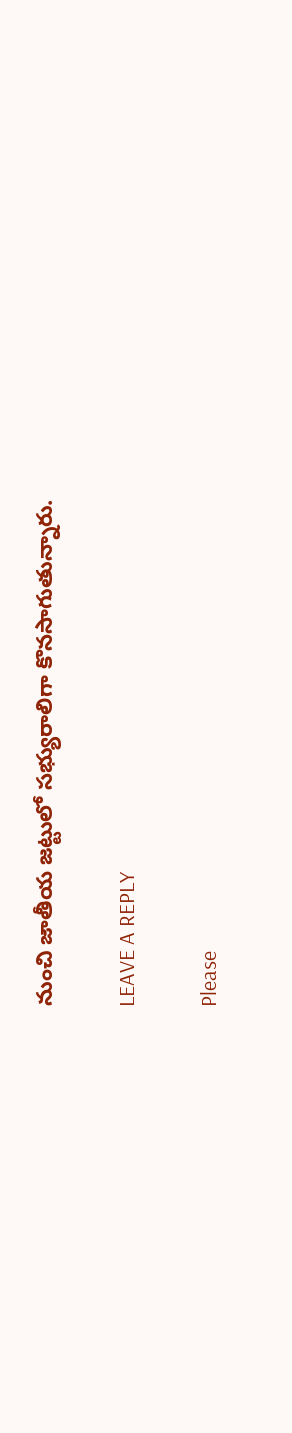నుంచి జాతీయ జట్టులో సభ్యురాలిగా కొనసాగుతున్నారు.

LEAVE A REPLY

Please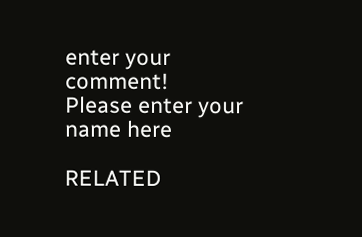enter your comment!
Please enter your name here

RELATED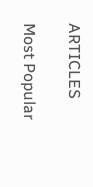ARTICLES

Most Popular